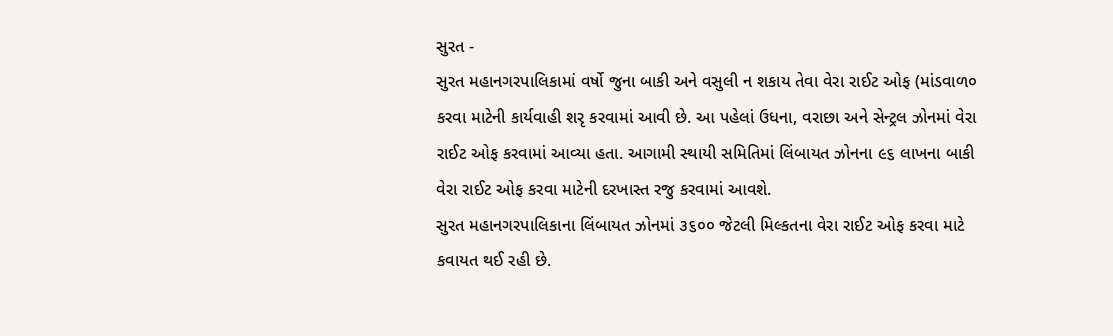સુરત -
સુરત મહાનગરપાલિકામાં વર્ષો જુના બાકી અને વસુલી ન શકાય તેવા વેરા રાઈટ ઓફ (માંડવાળ૦ કરવા માટેની કાર્યવાહી શરૃ કરવામાં આવી છે. આ પહેલાં ઉધના, વરાછા અને સેન્ટ્રલ ઝોનમાં વેરા રાઈટ ઓફ કરવામાં આવ્યા હતા. આગામી સ્થાયી સમિતિમાં લિંબાયત ઝોનના ૯૬ લાખના બાકી વેરા રાઈટ ઓફ કરવા માટેની દરખાસ્ત રજુ કરવામાં આવશે.
સુરત મહાનગરપાલિકાના લિંબાયત ઝોનમાં ૩૬૦૦ જેટલી મિલ્કતના વેરા રાઈટ ઓફ કરવા માટે કવાયત થઈ રહી છે.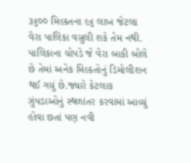૩૬૦૦ મિલ્કતના ૯૬ લાખ જેટલા વેરા પાલિકા વસુલી શકે તેમ નથી. પાલિકાના ચોપડે જે વેરા બાકી બોલે છે તેમાં અનેક મિલ્કતોનું ડિમોલીશન થઈ ગયું છે.જ્યારે કેટલાક ઝુંપડાઓનું સ્થળાંતર કરવામાં આવ્યું હોવા છતાં પણ નવી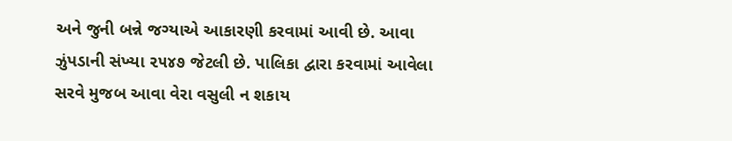અને જુની બન્ને જગ્યાએ આકારણી કરવામાં આવી છે. આવા ઝુંપડાની સંખ્યા ૨૫૪૭ જેટલી છે. પાલિકા દ્વારા કરવામાં આવેલા સરવે મુજબ આવા વેરા વસુલી ન શકાય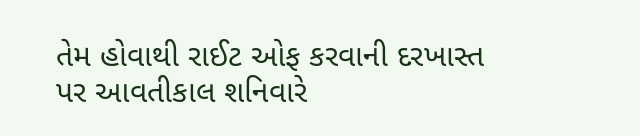તેમ હોવાથી રાઈટ ઓફ કરવાની દરખાસ્ત પર આવતીકાલ શનિવારે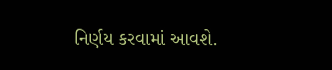નિર્ણય કરવામાં આવશે.